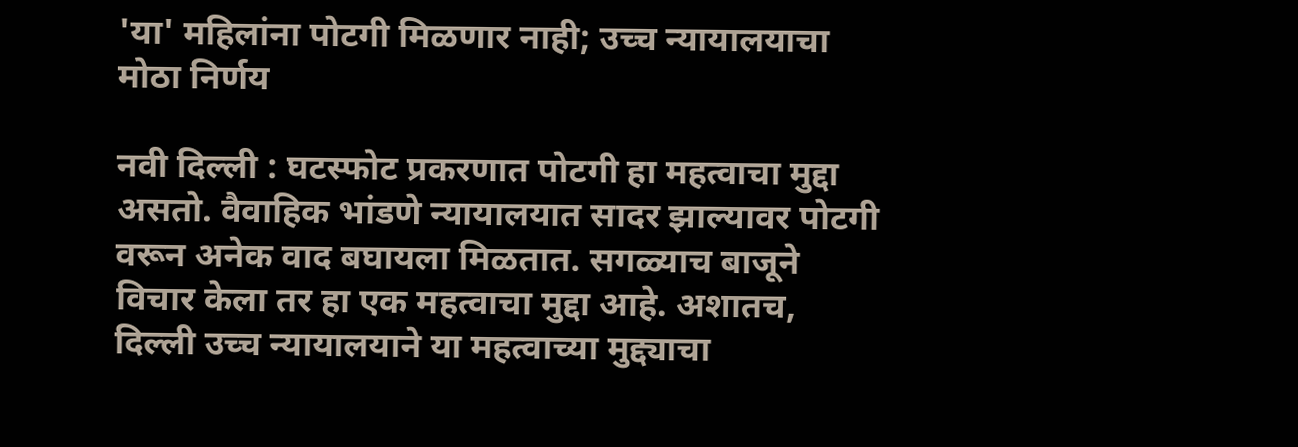'या' महिलांना पोटगी मिळणार नाही; उच्च न्यायालयाचा मोठा निर्णय

नवी दिल्ली : घटस्फोट प्रकरणात पोटगी हा महत्वाचा मुद्दा असतो. वैवाहिक भांडणे न्यायालयात सादर झाल्यावर पोटगी वरून अनेक वाद बघायला मिळतात. सगळ्याच बाजूने विचार केला तर हा एक महत्वाचा मुद्दा आहे. अशातच, दिल्ली उच्च न्यायालयाने या महत्वाच्या मुद्द्याचा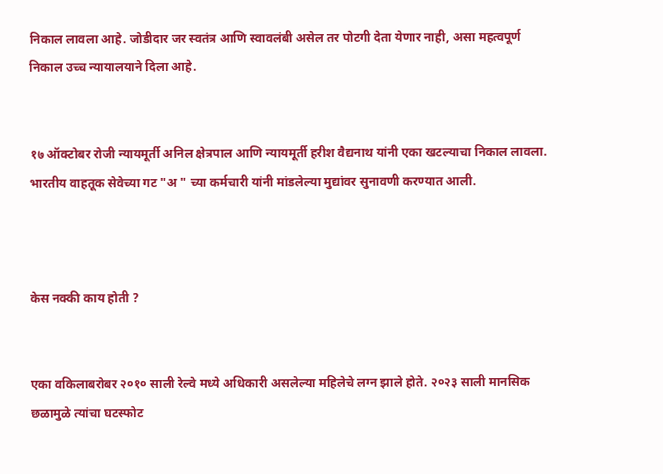निकाल लावला आहे. जोडीदार जर स्वतंत्र आणि स्वावलंबी असेल तर पोटगी देता येणार नाही, असा महत्वपूर्ण निकाल उच्च न्यायालयाने दिला आहे.


१७ ऑक्टोबर रोजी न्यायमूर्ती अनिल क्षेत्रपाल आणि न्यायमूर्ती हरीश वैद्यनाथ यांनी एका खटल्याचा निकाल लावला. भारतीय वाहतूक सेवेच्या गट "अ " च्या कर्मचारी यांनी मांडलेल्या मुद्यांवर सुनावणी करण्यात आली.



केस नक्की काय होती ?


एका वकिलाबरोबर २०१० साली रेल्वे मध्ये अधिकारी असलेल्या महिलेचे लग्न झाले होते. २०२३ साली मानसिक छळामुळे त्यांचा घटस्फोट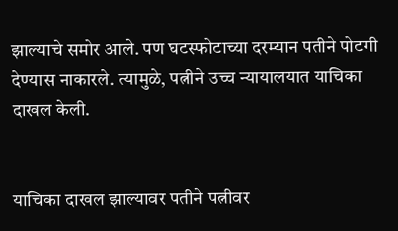झाल्याचे समोर आले. पण घटस्फोटाच्या दरम्यान पतीने पोटगी देण्यास नाकारले. त्यामुळे, पत्नीने उच्च न्यायालयात याचिका दाखल केली.


याचिका दाखल झाल्यावर पतीने पत्नीवर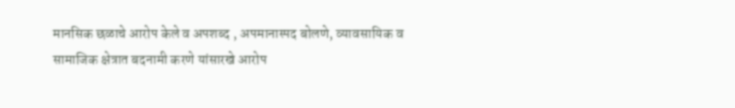मानसिक छळाचे आरोप केले व अपशब्द , अपमानास्पद बोलणे, व्यावसायिक व सामाजिक क्षेत्रात बदनामी करणे यांसारखे आरोप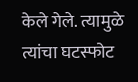केले गेले. त्यामुळे त्यांचा घटस्फोट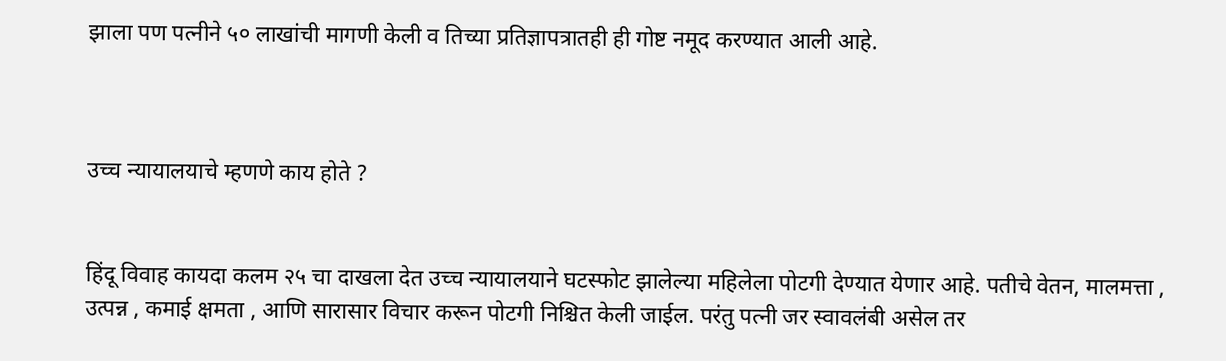झाला पण पत्नीने ५० लाखांची मागणी केली व तिच्या प्रतिज्ञापत्रातही ही गोष्ट नमूद करण्यात आली आहे.



उच्च न्यायालयाचे म्हणणे काय होते ?


हिंदू विवाह कायदा कलम २५ चा दाखला देत उच्च न्यायालयाने घटस्फोट झालेल्या महिलेला पोटगी देण्यात येणार आहे. पतीचे वेतन, मालमत्ता , उत्पन्न , कमाई क्षमता , आणि सारासार विचार करून पोटगी निश्चित केली जाईल. परंतु पत्नी जर स्वावलंबी असेल तर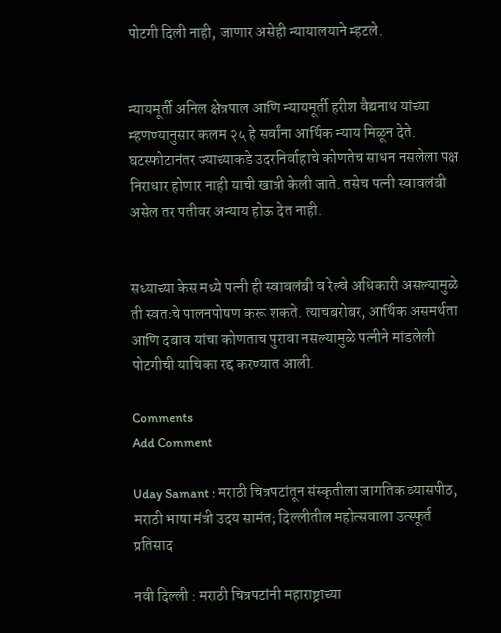पोटगी दिली नाही, जाणार असेही न्यायालयाने म्हटले.


न्यायमूर्ती अनिल क्षेत्रपाल आणि न्यायमूर्ती हरीश वैद्यनाथ यांच्या म्हणण्यानुसार कलम २५ हे सर्वांना आर्थिक न्याय मिळून देते. घटस्फोटानंतर ज्याच्याकडे उदरनिर्वाहाचे कोणतेच साधन नसलेला पक्ष निराधार होणार नाही याची खात्री केली जाते. तसेच पत्नी स्वावलंबी असेल तर पतीवर अन्याय होऊ देत नाही.


सध्याच्या केस मध्ये पत्नी ही स्वावलंबी व रेल्वे अधिकारी असल्यामुळे ती स्वतःचे पालनपोषण करू शकते. त्याचबरोबर, आर्थिक असमर्थता आणि दबाव यांचा कोणताच पुरावा नसल्यामुळे पत्नीने मांडलेली पोटगीची याचिका रद्द करण्यात आली.

Comments
Add Comment

Uday Samant : मराठी चित्रपटांतून संस्कृतीला जागतिक व्यासपीठ, मराठी भाषा मंत्री उदय सामंत; दिल्लीतील महोत्सवाला उत्स्फूर्त प्रतिसाद

नवी दिल्ली : मराठी चित्रपटांनी महाराष्ट्राच्या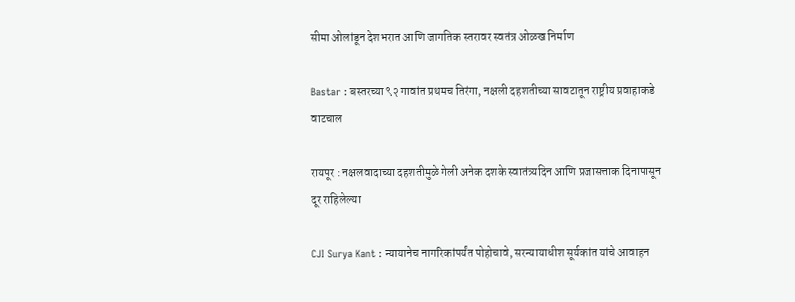सीमा ओलांडून देशभरात आणि जागतिक स्तरावर स्वतंत्र ओळख निर्माण

Bastar : बस्तरच्या ९२ गावांत प्रथमच तिरंगा, नक्षली दहशतीच्या सावटातून राष्ट्रीय प्रवाहाकडे वाटचाल

रायपूर : नक्षलवादाच्या दहशतीमुळे गेली अनेक दशके स्वातंत्र्यदिन आणि प्रजासत्ताक दिनापासून दूर राहिलेल्या

CJI Surya Kant : न्यायानेच नागरिकांपर्यंत पोहोचावे, सरन्यायाधीश सूर्यकांत यांचे आवाहन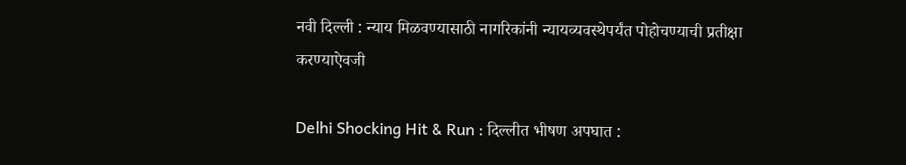नवी दिल्ली : न्याय मिळवण्यासाठी नागरिकांनी न्यायव्यवस्थेपर्यंत पोहोचण्याची प्रतीक्षा करण्याऐवजी

Delhi Shocking Hit & Run : दिल्लीत भीषण अपघात :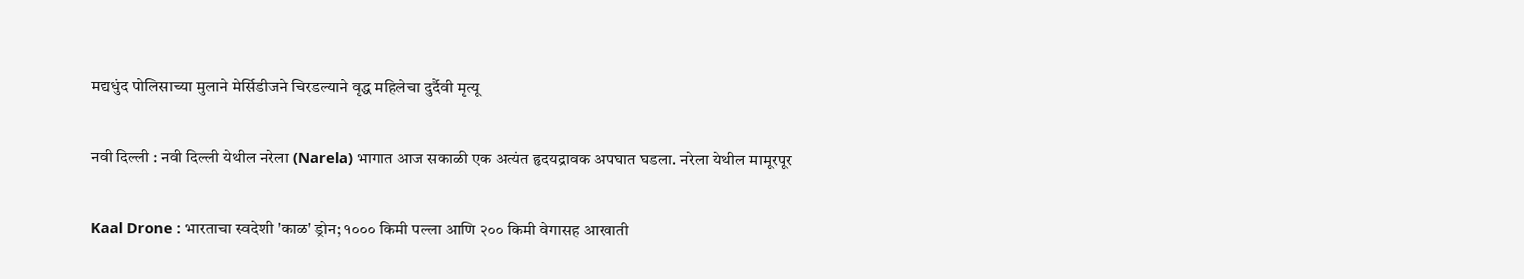मद्यधुंद पोलिसाच्या मुलाने मेर्सिडीजने चिरडल्याने वृद्ध महिलेचा दुर्दैवी मृत्यू

नवी दिल्ली : नवी दिल्ली येथील नरेला (Narela) भागात आज सकाळी एक अत्यंत हृदयद्रावक अपघात घडला. नरेला येथील मामूरपूर

Kaal Drone : भारताचा स्वदेशी 'काळ' ड्रोन; १००० किमी पल्ला आणि २०० किमी वेगासह आखाती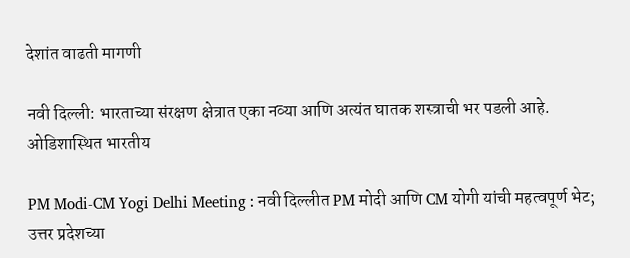देशांत वाढती मागणी

नवी दिल्ली: भारताच्या संरक्षण क्षेत्रात एका नव्या आणि अत्यंत घातक शस्त्राची भर पडली आहे. ओडिशास्थित भारतीय

PM Modi-CM Yogi Delhi Meeting : नवी दिल्लीत PM मोदी आणि CM योगी यांची महत्वपूर्ण भेट; उत्तर प्रदेशच्या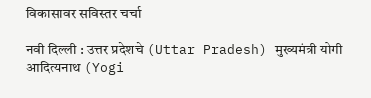विकासावर सविस्तर चर्चा

नवी दिल्ली : उत्तर प्रदेशचे (Uttar Pradesh) मुख्यमंत्री योगी आदित्यनाथ (Yogi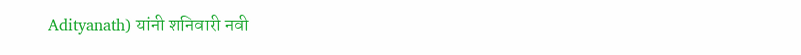Adityanath) यांनी शनिवारी नवी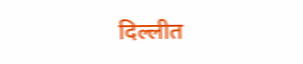दिल्लीत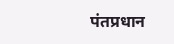पंतप्रधान